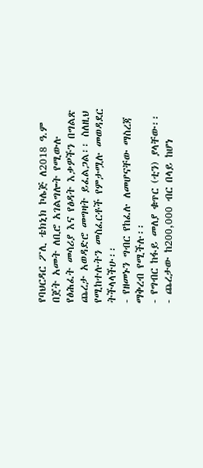የባህርዳር ፖሊ ቴክኒክ ኮሌጅ ለ2018 ዓ.ም በጀት አመት ለቢሮ አገልግሎት የሚውሉ የፅሕፈት መሳሪያ እና የፅዳት እቃዎችን በግልጽ ጨረታ አወዳድሮ መግዛት ይፈልጋል፡፡ ስለዚህ የሚከተሉትን መስፈርቶች የምታሟሉ መወዳደር ትችላላችሁ፡፡
- የዘመኑን ግብር የከፈሉ ለመሆናቸው ማስረጃ ማቅረብ የሚችሉ፡፡
- የግብር ከፋይ መለያ ቁጥር (ቲን) ያላቸው፡፡
- ጨረታው ከ200,000 ብር በላይ ከሆነ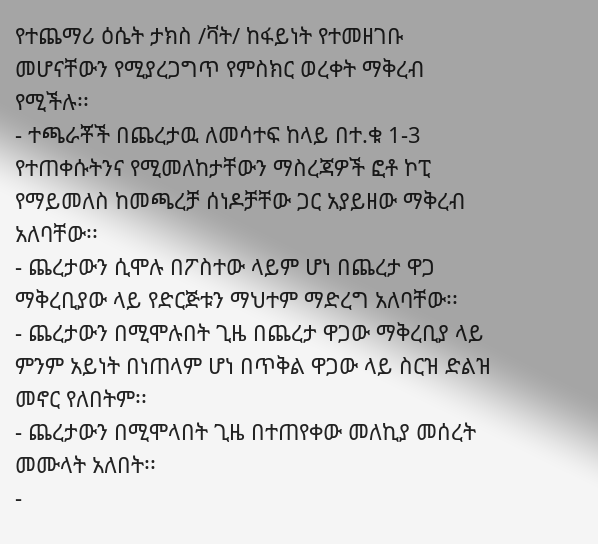የተጨማሪ ዕሴት ታክስ /ቫት/ ከፋይነት የተመዘገቡ መሆናቸውን የሚያረጋግጥ የምስክር ወረቀት ማቅረብ የሚችሉ፡፡
- ተጫራቾች በጨረታዉ ለመሳተፍ ከላይ በተ.ቁ 1-3 የተጠቀሱትንና የሚመለከታቸውን ማስረጃዎች ፎቶ ኮፒ የማይመለስ ከመጫረቻ ሰነዶቻቸው ጋር አያይዘው ማቅረብ አለባቸው፡፡
- ጨረታውን ሲሞሉ በፖስተው ላይም ሆነ በጨረታ ዋጋ ማቅረቢያው ላይ የድርጅቱን ማህተም ማድረግ አለባቸው፡፡
- ጨረታውን በሚሞሉበት ጊዜ በጨረታ ዋጋው ማቅረቢያ ላይ ምንም አይነት በነጠላም ሆነ በጥቅል ዋጋው ላይ ስርዝ ድልዝ መኖር የለበትም፡፡
- ጨረታውን በሚሞላበት ጊዜ በተጠየቀው መለኪያ መሰረት መሙላት አለበት፡፡
-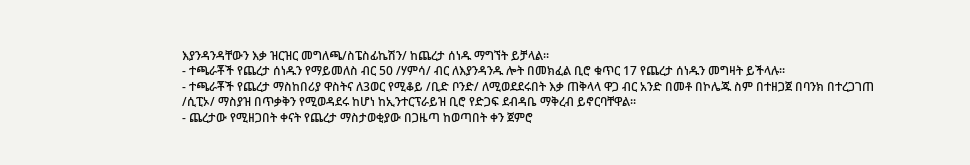እያንዳንዳቸውን እቃ ዝርዝር መግለጫ/ስፔስፊኬሽን/ ከጨረታ ሰነዱ ማግኘት ይቻላል፡፡
- ተጫራቾች የጨረታ ሰነዱን የማይመለስ ብር 50 /ሃምሳ/ ብር ለእያንዳንዱ ሎት በመክፈል ቢሮ ቁጥር 17 የጨረታ ሰነዱን መግዛት ይችላሉ፡፡
- ተጫራቾች የጨረታ ማስከበሪያ ዋስትና ለ3ወር የሚቆይ /ቢድ ቦንድ/ ለሚወደደሩበት እቃ ጠቅላላ ዋጋ ብር አንድ በመቶ በኮሌጁ ስም በተዘጋጀ በባንክ በተረጋገጠ /ሲፒኦ/ ማስያዝ በጥቃቅን የሚወዳደሩ ከሆነ ከኢንተርፕራይዝ ቢሮ የድጋፍ ደብዳቤ ማቅረብ ይኖርባቸዋል፡፡
- ጨረታው የሚዘጋበት ቀናት የጨረታ ማስታወቂያው በጋዜጣ ከወጣበት ቀን ጀምሮ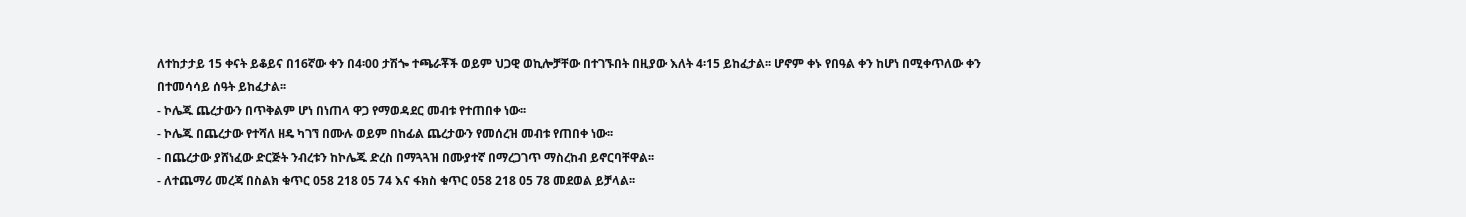ለተከታታይ 15 ቀናት ይቆይና በ16ኛው ቀን በ4፡00 ታሽጐ ተጫራቾች ወይም ህጋዊ ወኪሎቻቸው በተገኙበት በዚያው እለት 4፡15 ይከፈታል፡፡ ሆኖም ቀኑ የበዓል ቀን ከሆነ በሚቀጥለው ቀን በተመሳሳይ ሰዓት ይከፈታል፡፡
- ኮሌጁ ጨረታውን በጥቅልም ሆነ በነጠላ ዋጋ የማወዳደር መብቱ የተጠበቀ ነው፡፡
- ኮሌጁ በጨረታው የተሻለ ዘዴ ካገኘ በሙሉ ወይም በከፊል ጨረታውን የመሰረዝ መብቱ የጠበቀ ነው፡፡
- በጨረታው ያሸነፈው ድርጅት ንብረቱን ከኮሌጁ ድረስ በማጓጓዝ በሙያተኛ በማረጋገጥ ማስረከብ ይኖርባቸዋል፡፡
- ለተጨማሪ መረጃ በስልክ ቁጥር 058 218 05 74 እና ፋክስ ቁጥር 058 218 05 78 መደወል ይቻላል፡፡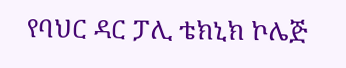የባህር ዳር ፓሊ ቴክኒክ ኮሌጅ